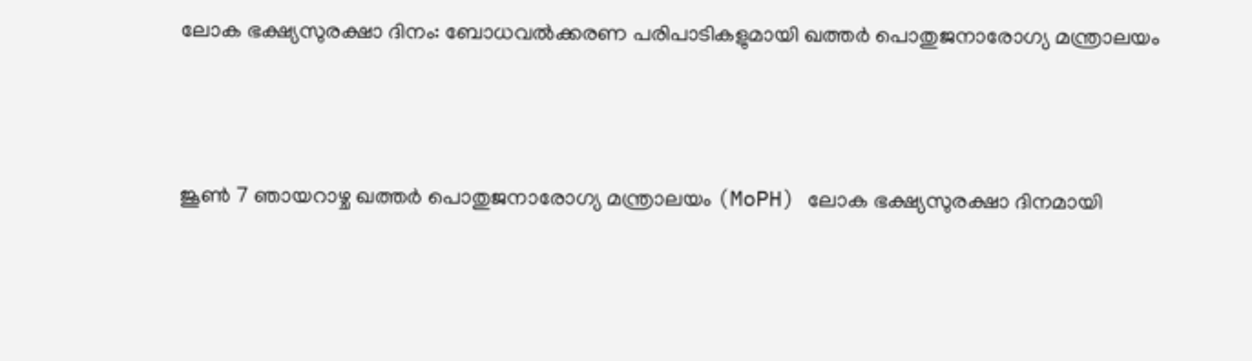ലോക ഭക്ഷ്യസുരക്ഷാ ദിനം: ബോധവൽക്കരണ പരിപാടികളുമായി ഖത്തർ പൊതുജനാരോഗ്യ മന്ത്രാലയം



ജൂൺ 7 ഞായറാഴ്ച ഖത്തർ പൊതുജനാരോഗ്യ മന്ത്രാലയം (MoPH) ലോക ഭക്ഷ്യസുരക്ഷാ ദിനമായി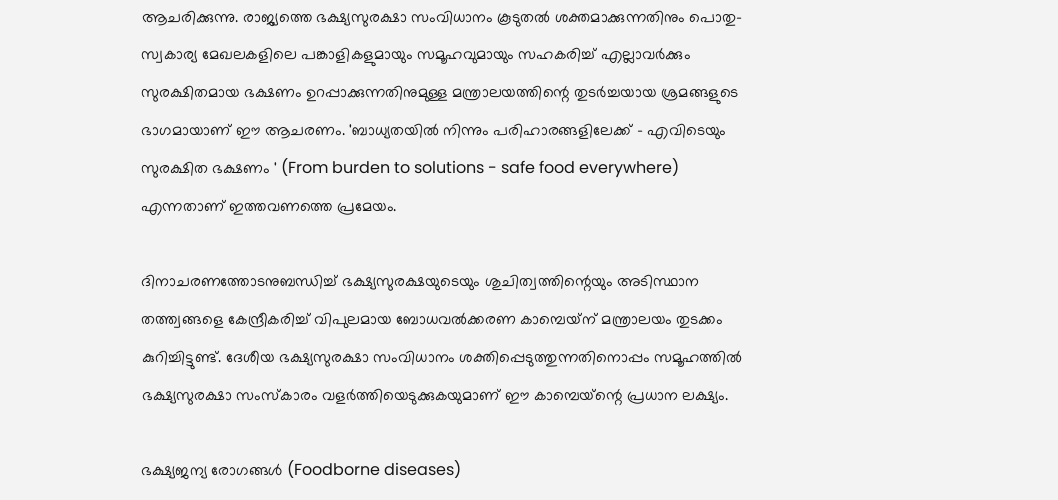ആചരിക്കുന്നു. രാജ്യത്തെ ഭക്ഷ്യസുരക്ഷാ സംവിധാനം കൂടുതൽ ശക്തമാക്കുന്നതിനും പൊതു-സ്വകാര്യ മേഖലകളിലെ പങ്കാളികളുമായും സമൂഹവുമായും സഹകരിച്ച് എല്ലാവർക്കും സുരക്ഷിതമായ ഭക്ഷണം ഉറപ്പാക്കുന്നതിനുമുള്ള മന്ത്രാലയത്തിന്റെ തുടർച്ചയായ ശ്രമങ്ങളുടെ ഭാഗമായാണ് ഈ ആചരണം. 'ബാധ്യതയിൽ നിന്നും പരിഹാരങ്ങളിലേക്ക് - എവിടെയും സുരക്ഷിത ഭക്ഷണം ' (From burden to solutions - safe food everywhere) എന്നതാണ് ഇത്തവണത്തെ പ്രമേയം.

ദിനാചരണത്തോടനുബന്ധിച്ച് ഭക്ഷ്യസുരക്ഷയുടെയും ശുചിത്വത്തിന്റെയും അടിസ്ഥാന തത്ത്വങ്ങളെ കേന്ദ്രീകരിച്ച് വിപുലമായ ബോധവൽക്കരണ കാമ്പെയ്‌ന് മന്ത്രാലയം തുടക്കം കുറിച്ചിട്ടുണ്ട്. ദേശീയ ഭക്ഷ്യസുരക്ഷാ സംവിധാനം ശക്തിപ്പെടുത്തുന്നതിനൊപ്പം സമൂഹത്തിൽ ഭക്ഷ്യസുരക്ഷാ സംസ്കാരം വളർത്തിയെടുക്കുകയുമാണ് ഈ കാമ്പെയ്‌ന്റെ പ്രധാന ലക്ഷ്യം.

ഭക്ഷ്യജന്യ രോഗങ്ങൾ (Foodborne diseases)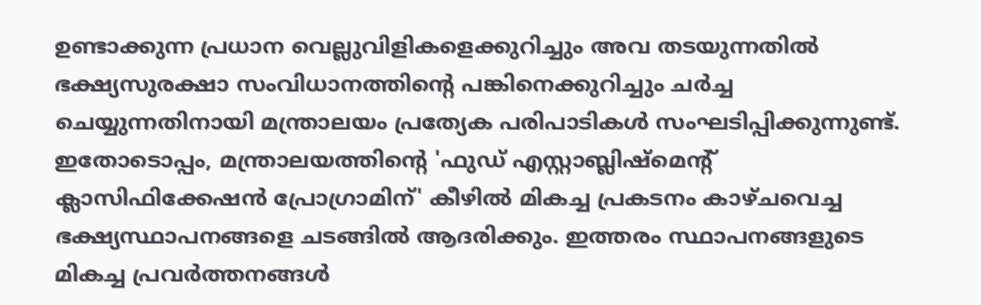ഉണ്ടാക്കുന്ന പ്രധാന വെല്ലുവിളികളെക്കുറിച്ചും അവ തടയുന്നതിൽ ഭക്ഷ്യസുരക്ഷാ സംവിധാനത്തിന്റെ പങ്കിനെക്കുറിച്ചും ചർച്ച ചെയ്യുന്നതിനായി മന്ത്രാലയം പ്രത്യേക പരിപാടികൾ സംഘടിപ്പിക്കുന്നുണ്ട്. ഇതോടൊപ്പം, മന്ത്രാലയത്തിന്റെ 'ഫുഡ് എസ്റ്റാബ്ലിഷ്‌മെന്റ് ക്ലാസിഫിക്കേഷൻ പ്രോഗ്രാമിന്' കീഴിൽ മികച്ച പ്രകടനം കാഴ്ചവെച്ച ഭക്ഷ്യസ്ഥാപനങ്ങളെ ചടങ്ങിൽ ആദരിക്കും. ഇത്തരം സ്ഥാപനങ്ങളുടെ മികച്ച പ്രവർത്തനങ്ങൾ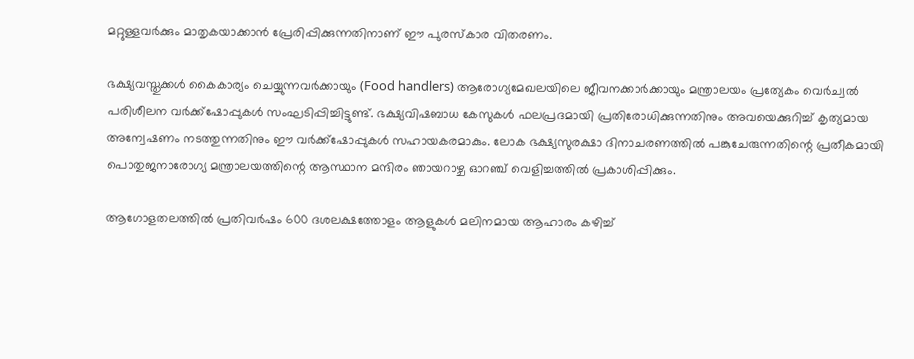മറ്റുള്ളവർക്കും മാതൃകയാക്കാൻ പ്രേരിപ്പിക്കുന്നതിനാണ് ഈ പുരസ്കാര വിതരണം.

ഭക്ഷ്യവസ്തുക്കൾ കൈകാര്യം ചെയ്യുന്നവർക്കായും (Food handlers) ആരോഗ്യമേഖലയിലെ ജീവനക്കാർക്കായും മന്ത്രാലയം പ്രത്യേകം വെർച്വൽ പരിശീലന വർക്ക്‌ഷോപ്പുകൾ സംഘടിപ്പിച്ചിട്ടുണ്ട്. ഭക്ഷ്യവിഷബാധ കേസുകൾ ഫലപ്രദമായി പ്രതിരോധിക്കുന്നതിനും അവയെക്കുറിച്ച് കൃത്യമായ അന്വേഷണം നടത്തുന്നതിനും ഈ വർക്ക്‌ഷോപ്പുകൾ സഹായകരമാകും. ലോക ഭക്ഷ്യസുരക്ഷാ ദിനാചരണത്തിൽ പങ്കുചേരുന്നതിന്റെ പ്രതീകമായി പൊതുജനാരോഗ്യ മന്ത്രാലയത്തിന്റെ ആസ്ഥാന മന്ദിരം ഞായറാഴ്ച ഓറഞ്ച് വെളിച്ചത്തിൽ പ്രകാശിപ്പിക്കും.

ആഗോളതലത്തിൽ പ്രതിവർഷം 600 ദശലക്ഷത്തോളം ആളുകൾ മലിനമായ ആഹാരം കഴിച്ച്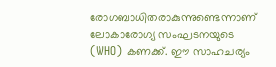രോഗബാധിതരാകുന്നുണ്ടെന്നാണ് ലോകാരോഗ്യ സംഘടനയുടെ (WHO) കണക്ക്. ഈ സാഹചര്യം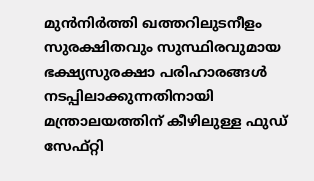മുൻനിർത്തി ഖത്തറിലുടനീളം സുരക്ഷിതവും സുസ്ഥിരവുമായ ഭക്ഷ്യസുരക്ഷാ പരിഹാരങ്ങൾ നടപ്പിലാക്കുന്നതിനായി മന്ത്രാലയത്തിന് കീഴിലുള്ള ഫുഡ് സേഫ്റ്റി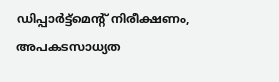ഡിപ്പാർട്ട്‌മെന്റ് നിരീക്ഷണം, അപകടസാധ്യത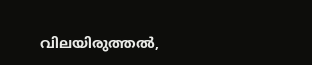വിലയിരുത്തൽ,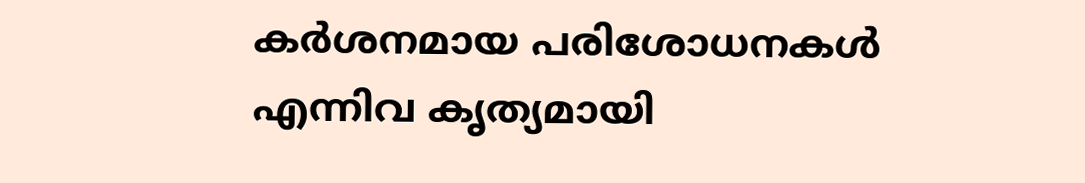കർശനമായ പരിശോധനകൾ എന്നിവ കൃത്യമായി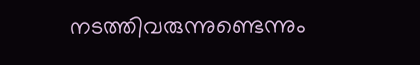നടത്തിവരുന്നുണ്ടെന്നും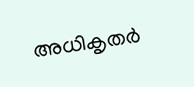അധികൃതർ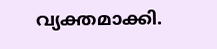വ്യക്തമാക്കി.